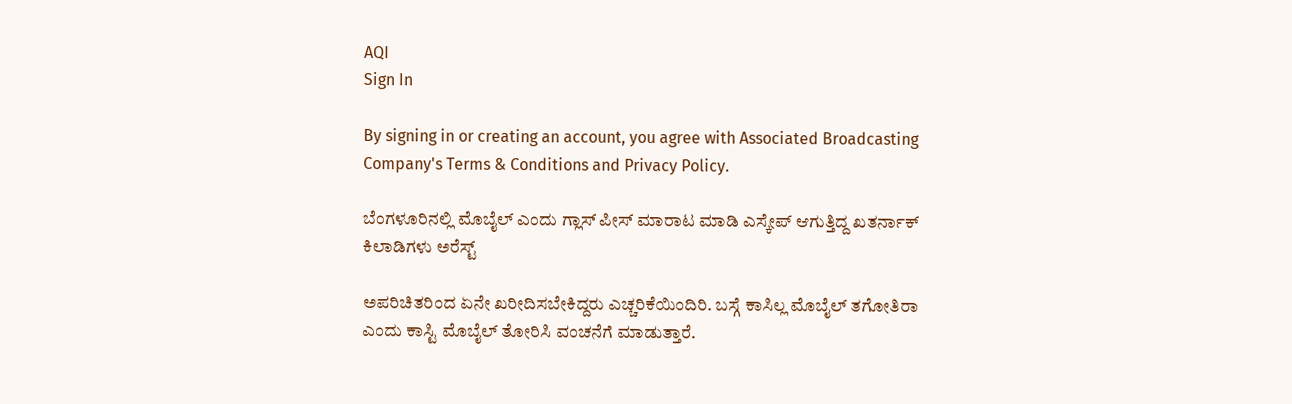AQI
Sign In

By signing in or creating an account, you agree with Associated Broadcasting Company's Terms & Conditions and Privacy Policy.

ಬೆಂಗಳೂರಿನಲ್ಲಿ ಮೊಬೈಲ್ ಎಂದು ಗ್ಲಾಸ್ ಪೀಸ್ ಮಾರಾಟ ಮಾಡಿ ಎಸ್ಕೇಪ್ ಆಗುತ್ತಿದ್ದ ಖತರ್ನಾಕ್ ಕಿಲಾಡಿಗಳು ಅರೆಸ್ಟ್

ಅಪರಿಚಿತರಿಂದ ಏನೇ ಖರೀದಿಸಬೇಕಿದ್ದರು ಎಚ್ಚರಿಕೆಯಿಂದಿರಿ. ಬಸ್ಗೆ ಕಾಸಿಲ್ಲ ಮೊಬೈಲ್ ತಗೋತಿರಾ ಎಂದು ಕಾಸ್ಟಿ ಮೊಬೈಲ್ ತೋರಿಸಿ ವಂಚನೆಗೆ ಮಾಡುತ್ತಾರೆ.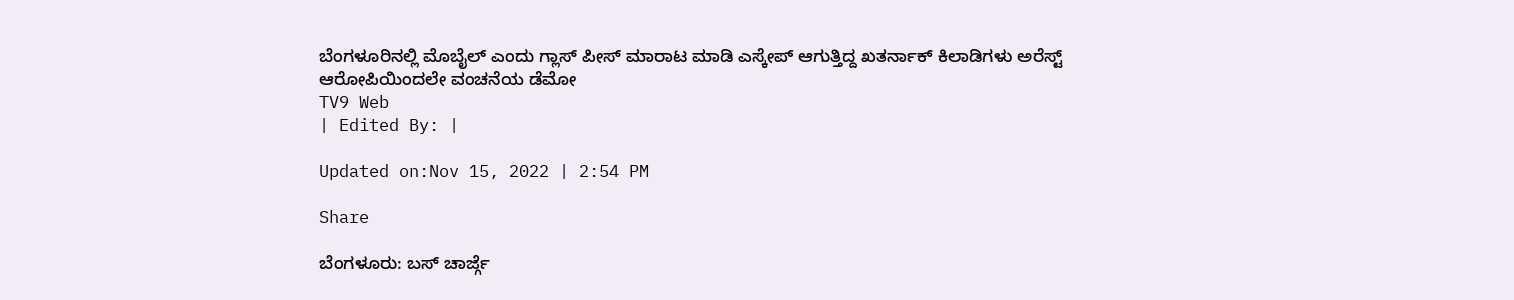ಬೆಂಗಳೂರಿನಲ್ಲಿ ಮೊಬೈಲ್ ಎಂದು ಗ್ಲಾಸ್ ಪೀಸ್ ಮಾರಾಟ ಮಾಡಿ ಎಸ್ಕೇಪ್ ಆಗುತ್ತಿದ್ದ ಖತರ್ನಾಕ್ ಕಿಲಾಡಿಗಳು ಅರೆಸ್ಟ್
ಆರೋಪಿಯಿಂದಲೇ ವಂಚನೆಯ ಡೆಮೋ
TV9 Web
| Edited By: |

Updated on:Nov 15, 2022 | 2:54 PM

Share

ಬೆಂಗಳೂರು: ಬಸ್ ಚಾರ್ಜ್ಗೆ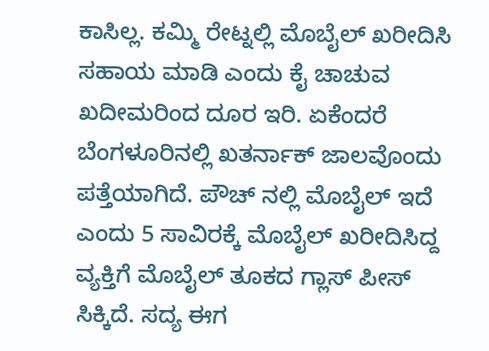ಕಾಸಿಲ್ಲ. ಕಮ್ಮಿ ರೇಟ್ನಲ್ಲಿ ಮೊಬೈಲ್ ಖರೀದಿಸಿ ಸಹಾಯ ಮಾಡಿ ಎಂದು ಕೈ ಚಾಚುವ ಖದೀಮರಿಂದ ದೂರ ಇರಿ. ಏಕೆಂದರೆ ಬೆಂಗಳೂರಿನಲ್ಲಿ ಖತರ್ನಾಕ್ ಜಾಲವೊಂದು ಪತ್ತೆಯಾಗಿದೆ. ಪೌಚ್ ನಲ್ಲಿ ಮೊಬೈಲ್ ಇದೆ ಎಂದು 5 ಸಾವಿರಕ್ಕೆ ಮೊಬೈಲ್ ಖರೀದಿಸಿದ್ದ ವ್ಯಕ್ತಿಗೆ ಮೊಬೈಲ್ ತೂಕದ ಗ್ಲಾಸ್ ಪೀಸ್ ಸಿಕ್ಕಿದೆ. ಸದ್ಯ ಈಗ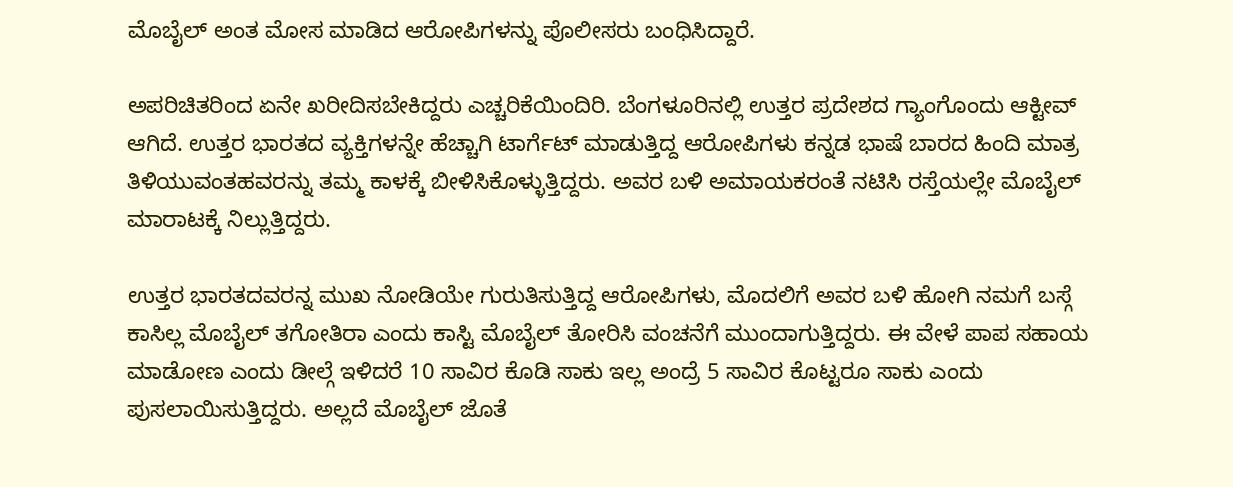ಮೊಬೈಲ್ ಅಂತ ಮೋಸ ಮಾಡಿದ ಆರೋಪಿಗಳನ್ನು ಪೊಲೀಸರು ಬಂಧಿಸಿದ್ದಾರೆ.

ಅಪರಿಚಿತರಿಂದ ಏನೇ ಖರೀದಿಸಬೇಕಿದ್ದರು ಎಚ್ಚರಿಕೆಯಿಂದಿರಿ. ಬೆಂಗಳೂರಿನಲ್ಲಿ ಉತ್ತರ ಪ್ರದೇಶದ ಗ್ಯಾಂಗೊಂದು ಆಕ್ಟೀವ್ ಆಗಿದೆ. ಉತ್ತರ ಭಾರತದ ವ್ಯಕ್ತಿಗಳನ್ನೇ ಹೆಚ್ಚಾಗಿ ಟಾರ್ಗೆಟ್ ಮಾಡುತ್ತಿದ್ದ ಆರೋಪಿಗಳು ಕನ್ನಡ ಭಾಷೆ ಬಾರದ ಹಿಂದಿ ಮಾತ್ರ ತಿಳಿಯುವಂತಹವರನ್ನು ತಮ್ಮ ಕಾಳಕ್ಕೆ ಬೀಳಿಸಿಕೊಳ್ಳುತ್ತಿದ್ದರು. ಅವರ ಬಳಿ ಅಮಾಯಕರಂತೆ ನಟಿಸಿ ರಸ್ತೆಯಲ್ಲೇ ಮೊಬೈಲ್ ಮಾರಾಟಕ್ಕೆ ನಿಲ್ಲುತ್ತಿದ್ದರು.

ಉತ್ತರ ಭಾರತದವರನ್ನ ಮುಖ ನೋಡಿಯೇ ಗುರುತಿಸುತ್ತಿದ್ದ ಆರೋಪಿಗಳು, ಮೊದಲಿಗೆ ಅವರ ಬಳಿ ಹೋಗಿ ನಮಗೆ ಬಸ್ಗೆ ಕಾಸಿಲ್ಲ ಮೊಬೈಲ್ ತಗೋತಿರಾ ಎಂದು ಕಾಸ್ಟಿ ಮೊಬೈಲ್ ತೋರಿಸಿ ವಂಚನೆಗೆ ಮುಂದಾಗುತ್ತಿದ್ದರು. ಈ ವೇಳೆ ಪಾಪ ಸಹಾಯ ಮಾಡೋಣ ಎಂದು ಡೀಲ್ಗೆ ಇಳಿದರೆ 10 ಸಾವಿರ ಕೊಡಿ ಸಾಕು ಇಲ್ಲ ಅಂದ್ರೆ 5 ಸಾವಿರ ಕೊಟ್ಟರೂ ಸಾಕು ಎಂದು ಪುಸಲಾಯಿಸುತ್ತಿದ್ದರು. ಅಲ್ಲದೆ ಮೊಬೈಲ್ ಜೊತೆ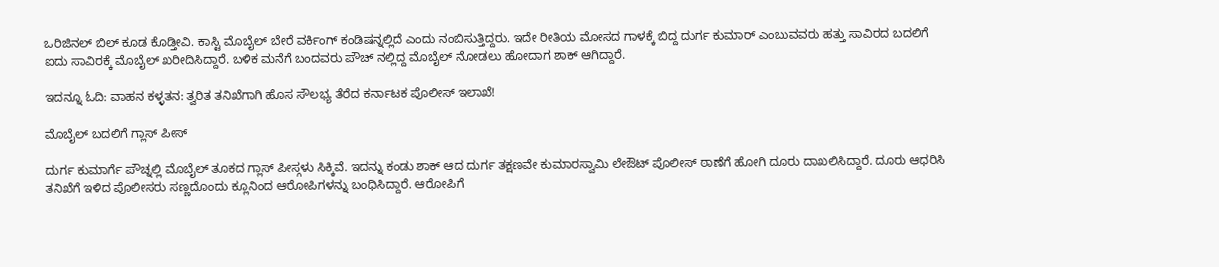ಒರಿಜಿನಲ್ ಬಿಲ್ ಕೂಡ ಕೊಡ್ತೀವಿ. ಕಾಸ್ಟಿ ಮೊಬೈಲ್ ಬೇರೆ ವರ್ಕಿಂಗ್ ಕಂಡಿಷನ್ನಲ್ಲಿದೆ ಎಂದು ನಂಬಿಸುತ್ತಿದ್ದರು. ಇದೇ ರೀತಿಯ ಮೋಸದ ಗಾಳಕ್ಕೆ ಬಿದ್ದ ದುರ್ಗ ಕುಮಾರ್ ಎಂಬುವವರು ಹತ್ತು ಸಾವಿರದ ಬದಲಿಗೆ ಐದು ಸಾವಿರಕ್ಕೆ ಮೊಬೈಲ್ ಖರೀದಿಸಿದ್ದಾರೆ. ಬಳಿಕ ಮನೆಗೆ ಬಂದವರು ಪೌಚ್ ನಲ್ಲಿದ್ದ ಮೊಬೈಲ್ ನೋಡಲು ಹೋದಾಗ ಶಾಕ್ ಆಗಿದ್ದಾರೆ.

ಇದನ್ನೂ ಓದಿ: ವಾಹನ ಕಳ್ಳತನ: ತ್ವರಿತ ತನಿಖೆಗಾಗಿ ಹೊಸ ಸೌಲಭ್ಯ ತೆರೆದ ಕರ್ನಾಟಕ ಪೊಲೀಸ್ ಇಲಾಖೆ!

ಮೊಬೈಲ್ ಬದಲಿಗೆ ಗ್ಲಾಸ್ ಪೀಸ್

ದುರ್ಗ ಕುಮಾರ್ಗೆ ಪೌಚ್ನಲ್ಲಿ ಮೊಬೈಲ್ ತೂಕದ ಗ್ಲಾಸ್ ಪೀಸ್ಗಳು ಸಿಕ್ಕಿವೆ. ಇದನ್ನು ಕಂಡು ಶಾಕ್ ಆದ ದುರ್ಗ ತಕ್ಷಣವೇ ಕುಮಾರಸ್ವಾಮಿ ಲೇಔಟ್ ಪೊಲೀಸ್ ಠಾಣೆಗೆ ಹೋಗಿ ದೂರು ದಾಖಲಿಸಿದ್ದಾರೆ. ದೂರು ಆಧರಿಸಿ ತನಿಖೆಗೆ ಇಳಿದ ಪೊಲೀಸರು ಸಣ್ಣದೊಂದು ಕ್ಲೂನಿಂದ ಆರೋಪಿಗಳನ್ನು ಬಂಧಿಸಿದ್ದಾರೆ. ಆರೋಪಿಗೆ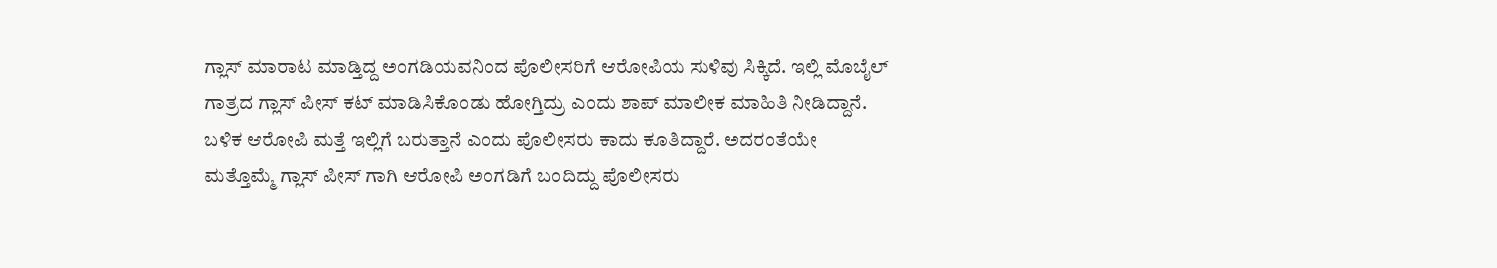ಗ್ಲಾಸ್ ಮಾರಾಟ ಮಾಡ್ತಿದ್ದ ಅಂಗಡಿಯವನಿಂದ ಪೊಲೀಸರಿಗೆ ಆರೋಪಿಯ ಸುಳಿವು ಸಿಕ್ಕಿದೆ. ಇಲ್ಲಿ ಮೊಬೈಲ್ ಗಾತ್ರದ ಗ್ಲಾಸ್ ಪೀಸ್ ಕಟ್ ಮಾಡಿಸಿಕೊಂಡು ಹೋಗ್ತಿದ್ರು ಎಂದು ಶಾಪ್ ಮಾಲೀಕ ಮಾಹಿತಿ ನೀಡಿದ್ದಾನೆ. ಬಳಿಕ ಆರೋಪಿ ಮತ್ತೆ ಇಲ್ಲಿಗೆ ಬರುತ್ತಾನೆ ಎಂದು ಪೊಲೀಸರು ಕಾದು ಕೂತಿದ್ದಾರೆ. ಅದರಂತೆಯೇ ಮತ್ತೊಮ್ಮೆ ಗ್ಲಾಸ್ ಪೀಸ್ ಗಾಗಿ ಆರೋಪಿ ಅಂಗಡಿಗೆ ಬಂದಿದ್ದು ಪೊಲೀಸರು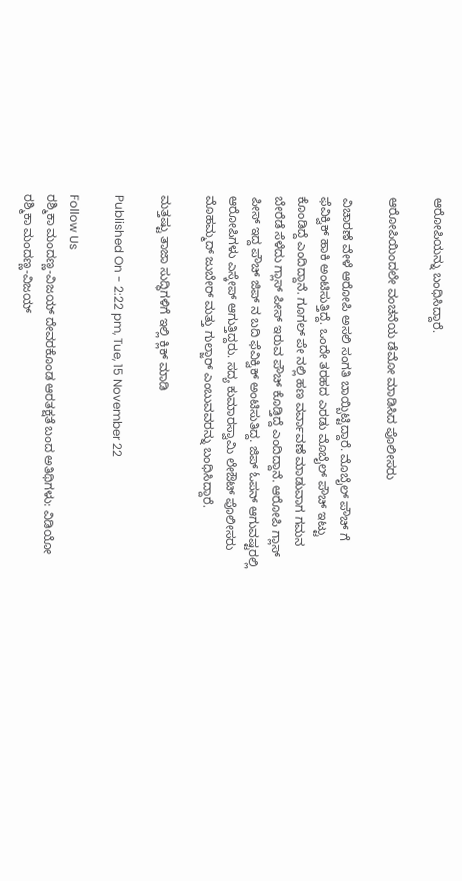ಆರೋಪಿಯನ್ನು ಬಂಧಿಸಿದ್ದಾರೆ.

ಆರೋಪಿಯಿಂದಲೇ ವಂಚನೆಯ ಡೆಮೋ ಮಾಡಿಸಿದ ಪೊಲೀಸರು

ವಿಚಾರಣೆ ವೇಳೆ ಆರೋಪಿ ಅಸಲಿ ಸಂಗತಿ ಬಾಯ್ಬಿಟ್ಟಿದ್ದಾರೆ. ಮೊಬೈಲ್ ಪೌಚ್ ಗೆ ಫೆವಿಕ್ವಿಕ್ ಹಾಕಿ ಅಂಟಿಸುತ್ತಿದ್ದೆ. ಒಂದೇ ತರಹದ ಎರಡು ಮೊಬೈಲ್ ಪೌಚ್ ಇಟ್ಟು ಕೊಂಡಿದ್ದೆ ಎಂದಿದ್ದಾನೆ. ಗೂಗಲ್ ಪೇ ನಲ್ಲಿ ಹಣ ವರ್ವಾವಣೆ ಮಾಡುವಾಗ ಗಮನ ಬೇರೆಡೆ ಸೆಳೆದು ಗ್ಲಾಸ್ ಪೀಸ್ ಇರುವ ಪೌಚ್ ಕೊಡ್ತಿದ್ದೆ ಎಂದಿದ್ದಾನೆ. ಆರೋಪಿ ಗ್ಲಾಸ್ ಪೀಸ್ ಇದ್ದ ಪೌಚ್ ಜಿಪ್ ನ ಬದಿ ಫೆವಿಕ್ವಿಕ್ ಅಂಟಿಸುತಿದ್ದ. ಜಿಪ್ ಓಪನ್ ಆಗುವಷ್ಟರಲ್ಲಿ ಆರೋಪಿಗಳು ಎಸ್ಕೇಪ್ ಆಗುತ್ತಿದ್ದರು. ಸದ್ಯ ಕುಮಾರಸ್ವಾಮಿ ಲೇಔಟ್ ಪೊಲೀಸರು ಮೊಹಮ್ಮದ್ ಜುಬೇರ್ ಮತ್ತು ಗುಲ್ಜಾರ್ ಎಂಬುವವರನ್ನು ಬಂಧಿಸಿದ್ದಾರೆ.

ಮತ್ತಷ್ಟು ತಾಜಾ ಸುದ್ಧಿಗಳಿಗೆ ಇಲ್ಲಿ ಕ್ಲಿಕ್ ಮಾಡಿ

Published On - 2:22 pm, Tue, 15 November 22

Follow Us
ರಶ್ಮಿಕಾ ಮಂದಣ್ಣ-ವಿಜಯ್ ದೇವರಕೊಂಡ ಆರತಕ್ಷತೆ ಬಂದ ಅತಿಥಿಗಳು: ವಿಡಿಯೋ
ರಶ್ಮಿಕಾ ಮಂದಣ್ಣ-ವಿಜಯ್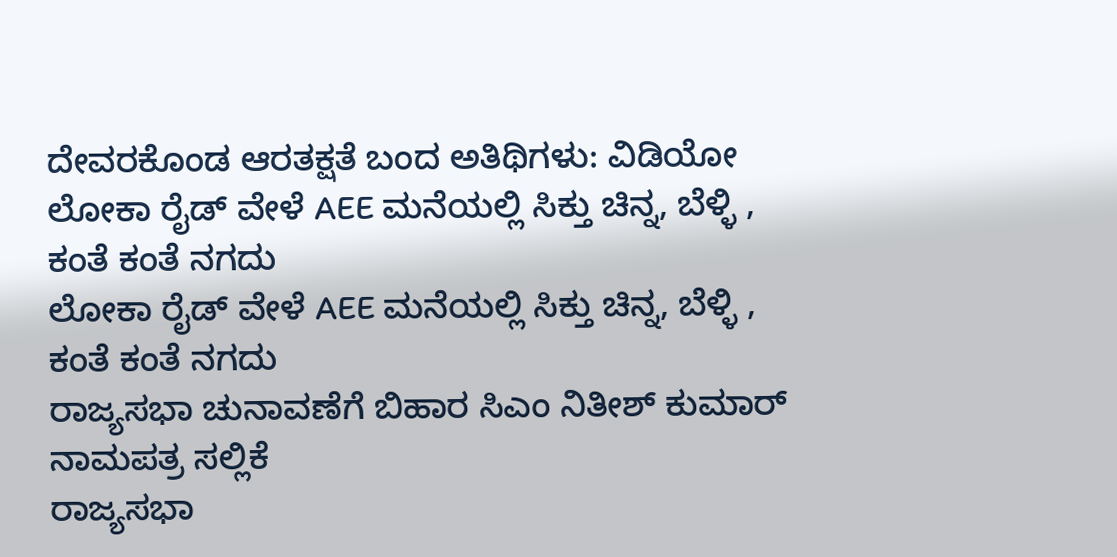ದೇವರಕೊಂಡ ಆರತಕ್ಷತೆ ಬಂದ ಅತಿಥಿಗಳು: ವಿಡಿಯೋ
ಲೋಕಾ ರೈಡ್ ವೇಳೆ AEE ಮನೆಯಲ್ಲಿ ಸಿಕ್ತು ಚಿನ್ನ, ಬೆಳ್ಳಿ , ಕಂತೆ ಕಂತೆ ನಗದು
ಲೋಕಾ ರೈಡ್ ವೇಳೆ AEE ಮನೆಯಲ್ಲಿ ಸಿಕ್ತು ಚಿನ್ನ, ಬೆಳ್ಳಿ , ಕಂತೆ ಕಂತೆ ನಗದು
ರಾಜ್ಯಸಭಾ ಚುನಾವಣೆಗೆ ಬಿಹಾರ ಸಿಎಂ ನಿತೀಶ್ ಕುಮಾರ್ ನಾಮಪತ್ರ ಸಲ್ಲಿಕೆ
ರಾಜ್ಯಸಭಾ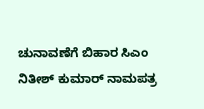ಚುನಾವಣೆಗೆ ಬಿಹಾರ ಸಿಎಂ ನಿತೀಶ್ ಕುಮಾರ್ ನಾಮಪತ್ರ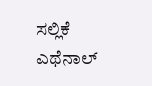ಸಲ್ಲಿಕೆ
ಎಥೆನಾಲ್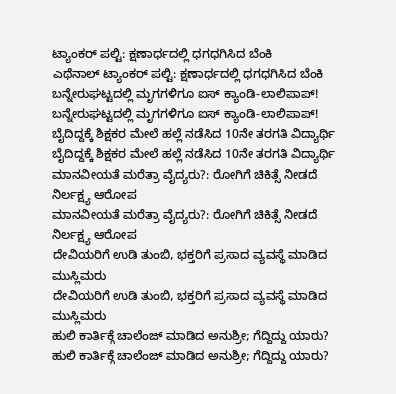ಟ್ಯಾಂಕರ್ ಪಲ್ಟಿ: ಕ್ಷಣಾರ್ಧದಲ್ಲಿ ಧಗಧಗಿಸಿದ ಬೆಂಕಿ
ಎಥೆನಾಲ್ ಟ್ಯಾಂಕರ್ ಪಲ್ಟಿ: ಕ್ಷಣಾರ್ಧದಲ್ಲಿ ಧಗಧಗಿಸಿದ ಬೆಂಕಿ
ಬನ್ನೇರುಘಟ್ಟದಲ್ಲಿ ಮೃಗಗಳಿಗೂ ಐಸ್ ಕ್ಯಾಂಡಿ-ಲಾಲಿಪಾಪ್!
ಬನ್ನೇರುಘಟ್ಟದಲ್ಲಿ ಮೃಗಗಳಿಗೂ ಐಸ್ ಕ್ಯಾಂಡಿ-ಲಾಲಿಪಾಪ್!
ಬೈದಿದ್ದಕ್ಕೆ ಶಿಕ್ಷಕರ ಮೇಲೆ ಹಲ್ಲೆ ನಡೆಸಿದ 10ನೇ ತರಗತಿ ವಿದ್ಯಾರ್ಥಿ
ಬೈದಿದ್ದಕ್ಕೆ ಶಿಕ್ಷಕರ ಮೇಲೆ ಹಲ್ಲೆ ನಡೆಸಿದ 10ನೇ ತರಗತಿ ವಿದ್ಯಾರ್ಥಿ
ಮಾನವೀಯತೆ ಮರೆತ್ರಾ ವೈದ್ಯರು?: ರೋಗಿಗೆ ಚಿಕಿತ್ಸೆ ನೀಡದೆ ನಿರ್ಲಕ್ಷ್ಯ ಆರೋಪ
ಮಾನವೀಯತೆ ಮರೆತ್ರಾ ವೈದ್ಯರು?: ರೋಗಿಗೆ ಚಿಕಿತ್ಸೆ ನೀಡದೆ ನಿರ್ಲಕ್ಷ್ಯ ಆರೋಪ
ದೇವಿಯರಿಗೆ ಉಡಿ ತುಂಬಿ, ಭಕ್ತರಿಗೆ ಪ್ರಸಾದ ವ್ಯವಸ್ಥೆ ಮಾಡಿದ ಮುಸ್ಲಿಮರು
ದೇವಿಯರಿಗೆ ಉಡಿ ತುಂಬಿ, ಭಕ್ತರಿಗೆ ಪ್ರಸಾದ ವ್ಯವಸ್ಥೆ ಮಾಡಿದ ಮುಸ್ಲಿಮರು
ಹುಲಿ ಕಾರ್ತಿಕ್ಗೆ ಚಾಲೆಂಜ್ ಮಾಡಿದ ಅನುಶ್ರೀ; ಗೆದ್ದಿದ್ದು ಯಾರು?
ಹುಲಿ ಕಾರ್ತಿಕ್ಗೆ ಚಾಲೆಂಜ್ ಮಾಡಿದ ಅನುಶ್ರೀ; ಗೆದ್ದಿದ್ದು ಯಾರು?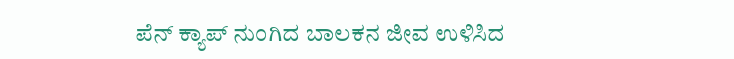ಪೆನ್ ಕ್ಯಾಪ್ ನುಂಗಿದ ಬಾಲಕನ ಜೀವ ಉಳಿಸಿದ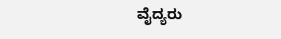ವೈದ್ಯರು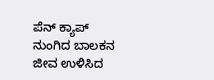ಪೆನ್ ಕ್ಯಾಪ್ ನುಂಗಿದ ಬಾಲಕನ ಜೀವ ಉಳಿಸಿದ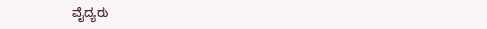ವೈದ್ಯರು